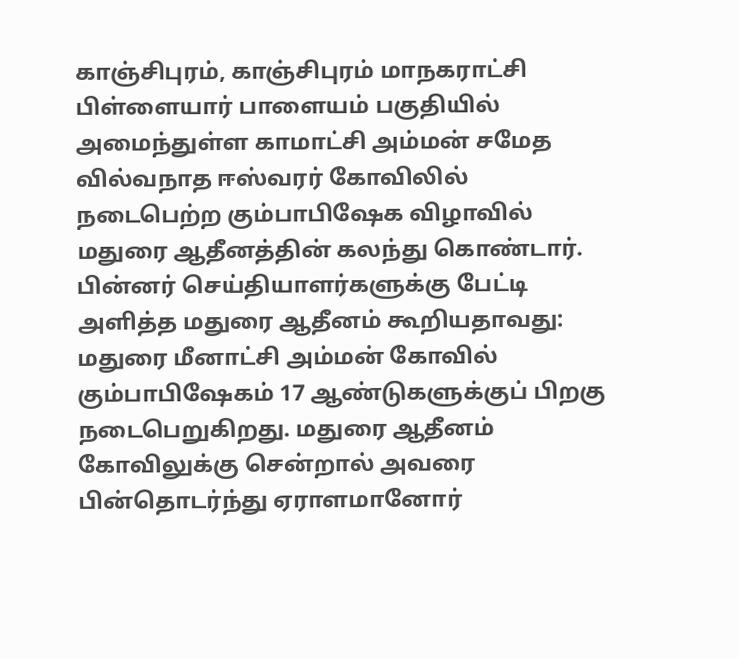காஞ்சிபுரம், காஞ்சிபுரம் மாநகராட்சி பிள்ளையார் பாளையம் பகுதியில் அமைந்துள்ள காமாட்சி அம்மன் சமேத வில்வநாத ஈஸ்வரர் கோவிலில் நடைபெற்ற கும்பாபிஷேக விழாவில் மதுரை ஆதீனத்தின் கலந்து கொண்டார். பின்னர் செய்தியாளர்களுக்கு பேட்டி அளித்த மதுரை ஆதீனம் கூறியதாவது: மதுரை மீனாட்சி அம்மன் கோவில் கும்பாபிஷேகம் 17 ஆண்டுகளுக்குப் பிறகு நடைபெறுகிறது. மதுரை ஆதீனம் கோவிலுக்கு சென்றால் அவரை பின்தொடர்ந்து ஏராளமானோர்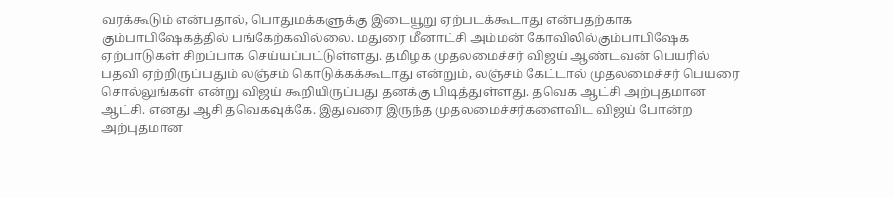வரக்கூடும் என்பதால், பொதுமக்களுக்கு இடையூறு ஏற்படக்கூடாது என்பதற்காக கும்பாபிஷேகத்தில் பங்கேற்கவில்லை. மதுரை மீனாட்சி அம்மன் கோவிலில்கும்பாபிஷேக ஏற்பாடுகள் சிறப்பாக செய்யப்பட்டுள்ளது. தமிழக முதலமைச்சர் விஜய் ஆண்டவன் பெயரில் பதவி ஏற்றிருப்பதும் லஞ்சம் கொடுக்கக்கூடாது என்றும், லஞ்சம் கேட்டால் முதலமைச்சர் பெயரை சொல்லுங்கள் என்று விஜய் கூறியிருப்பது தனக்கு பிடித்துள்ளது. தவெக ஆட்சி அற்புதமான ஆட்சி. எனது ஆசி தவெகவுக்கே. இதுவரை இருந்த முதலமைச்சர்களைவிட விஜய் போன்ற அற்புதமான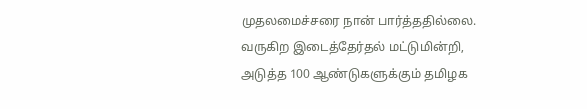முதலமைச்சரை நான் பார்த்ததில்லை. வருகிற இடைத்தேர்தல் மட்டுமின்றி, அடுத்த 100 ஆண்டுகளுக்கும் தமிழக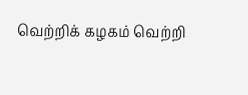வெற்றிக் கழகம் வெற்றி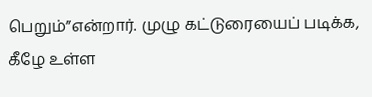பெறும்”என்றார். முழு கட்டுரையைப் படிக்க, கீழே உள்ள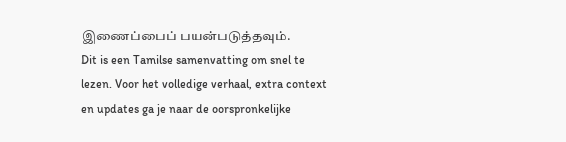இணைப்பைப் பயன்படுத்தவும்.
Dit is een Tamilse samenvatting om snel te lezen. Voor het volledige verhaal, extra context en updates ga je naar de oorspronkelijke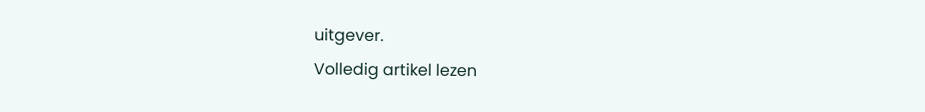uitgever.
Volledig artikel lezen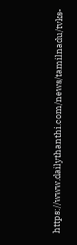https://www.dailythanthi.com/news/tamilnadu/tvks-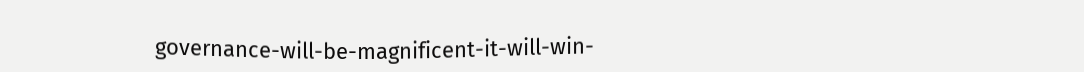governance-will-be-magnificent-it-will-win-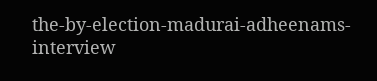the-by-election-madurai-adheenams-interview